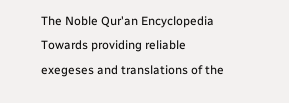The Noble Qur'an Encyclopedia
Towards providing reliable exegeses and translations of the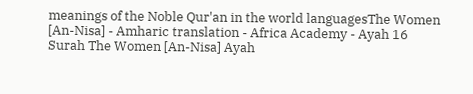meanings of the Noble Qur'an in the world languagesThe Women [An-Nisa] - Amharic translation - Africa Academy - Ayah 16
Surah The Women [An-Nisa] Ayah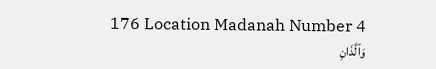176 Location Madanah Number 4
وَٱلَّذَانِ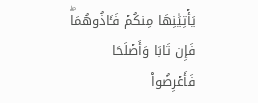يَأۡتِيَٰنِهَا مِنكُمۡ فَـَٔاذُوهُمَاۖ فَإِن تَابَا وَأَصۡلَحَا فَأَعۡرِضُواْ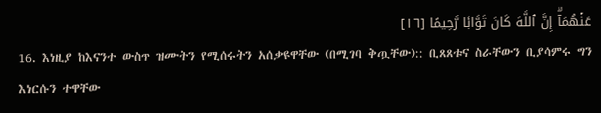عَنۡهُمَآۗ إِنَّ ٱللَّهَ كَانَ تَوَّابٗا رَّحِيمًا [١٦]
16. እነዚያ ከእናንተ ውስጥ ዝሙትን የሚሰሩትን አሰቃዩዋቸው (በሚገባ ቅጧቸው):: ቢጸጸቱና ስራቸውን ቢያሳምሩ ግን እነርሱን ተዋቸው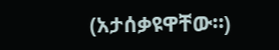(አታሰቃዩዋቸው።)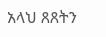አላህ ጸጸትን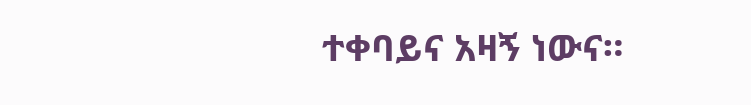ተቀባይና አዛኝ ነውና።